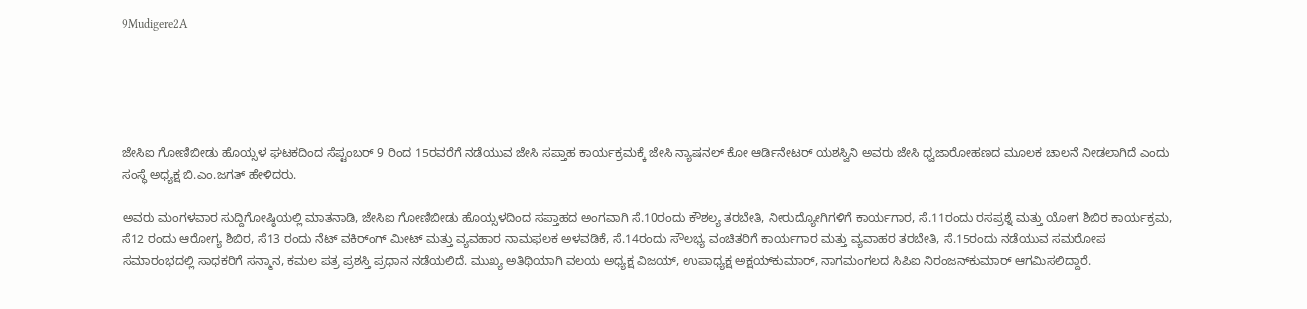9Mudigere2A





ಜೇಸಿಐ ಗೋಣಿಬೀಡು ಹೊಯ್ಸಳ ಘಟಕದಿಂದ ಸೆಪ್ಟಂಬರ್ 9 ರಿಂದ 15ರವರೆಗೆ ನಡೆಯುವ ಜೇಸಿ ಸಪ್ತಾಹ ಕಾರ್ಯಕ್ರಮಕ್ಕೆ ಜೇಸಿ ನ್ಯಾಷನಲ್ ಕೋ ಆರ್ಡಿನೇಟರ್ ಯಶಸ್ವಿನಿ ಅವರು ಜೇಸಿ ಧ್ವಜಾರೋಹಣದ ಮೂಲಕ ಚಾಲನೆ ನೀಡಲಾಗಿದೆ ಎಂದು ಸಂಸ್ಥೆ ಅಧ್ಯಕ್ಷ ಬಿ.ಎಂ.ಜಗತ್ ಹೇಳಿದರು.

ಅವರು ಮಂಗಳವಾರ ಸುದ್ದಿಗೋಷ್ಠಿಯಲ್ಲಿ ಮಾತನಾಡಿ, ಜೇಸಿಐ ಗೋಣಿಬೀಡು ಹೊಯ್ಸಳದಿಂದ ಸಪ್ತಾಹದ ಅಂಗವಾಗಿ ಸೆ.10ರಂದು ಕೌಶಲ್ಯ ತರಬೇತಿ, ನೀರುದ್ಯೋಗಿಗಳಿಗೆ ಕಾರ್ಯಗಾರ, ಸೆ.11ರಂದು ರಸಪ್ರಶ್ನೆ ಮತ್ತು ಯೋಗ ಶಿಬಿರ ಕಾರ್ಯಕ್ರಮ, ಸೆ12 ರಂದು ಆರೋಗ್ಯ ಶಿಬಿರ, ಸೆ13 ರಂದು ನೆಟ್ ವಕಿರ್ಂಗ್ ಮೀಟ್ ಮತ್ತು ವ್ಯವಹಾರ ನಾಮಫಲಕ ಅಳವಡಿಕೆ, ಸೆ.14ರಂದು ಸೌಲಭ್ಯ ವಂಚಿತರಿಗೆ ಕಾರ್ಯಗಾರ ಮತ್ತು ವ್ಯವಾಹರ ತರಬೇತಿ, ಸೆ.15ರಂದು ನಡೆಯುವ ಸಮರೋಪ ಸಮಾರಂಭದಲ್ಲಿ ಸಾಧಕರಿಗೆ ಸನ್ಮಾನ, ಕಮಲ ಪತ್ರ ಪ್ರಶಸ್ತಿ ಪ್ರಧಾನ ನಡೆಯಲಿದೆ. ಮುಖ್ಯ ಅತಿಥಿಯಾಗಿ ವಲಯ ಅಧ್ಯಕ್ಷ ವಿಜಯ್, ಉಪಾಧ್ಯಕ್ಷ ಅಕ್ಷಯ್‍ಕುಮಾರ್, ನಾಗಮಂಗಲದ ಸಿಪಿಐ ನಿರಂಜನ್‍ಕುಮಾರ್ ಆಗಮಿಸಲಿದ್ದಾರೆ.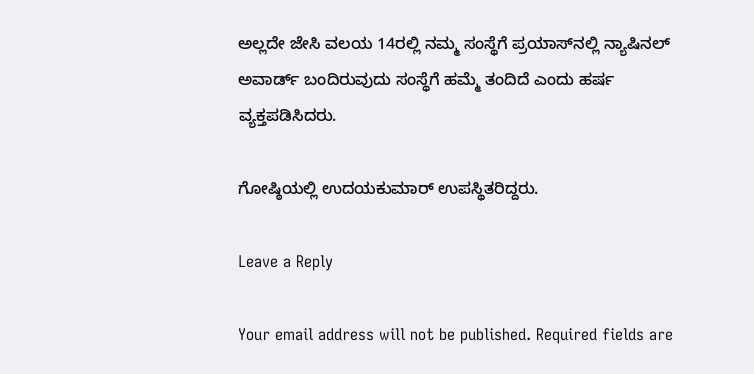ಅಲ್ಲದೇ ಜೇಸಿ ವಲಯ 14ರಲ್ಲಿ ನಮ್ಮ ಸಂಸ್ಥೆಗೆ ಪ್ರಯಾಸ್‍ನಲ್ಲಿ ನ್ಯಾಷಿನಲ್ ಅವಾರ್ಡ್ ಬಂದಿರುವುದು ಸಂಸ್ಥೆಗೆ ಹಮ್ಮೆ ತಂದಿದೆ ಎಂದು ಹರ್ಷ ವ್ಯಕ್ತಪಡಿಸಿದರು.

ಗೋಷ್ಠಿಯಲ್ಲಿ ಉದಯಕುಮಾರ್ ಉಪಸ್ಥಿತರಿದ್ದರು.

Leave a Reply

Your email address will not be published. Required fields are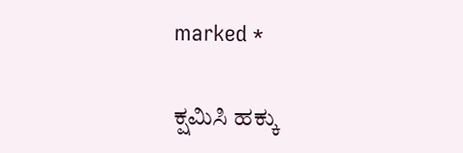marked *

ಕ್ಷಮಿಸಿ ಹಕ್ಕು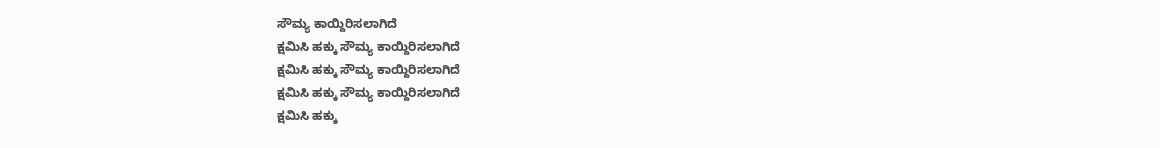ಸೌಮ್ಯ ಕಾಯ್ದಿರಿಸಲಾಗಿದೆ
ಕ್ಷಮಿಸಿ ಹಕ್ಕು ಸೌಮ್ಯ ಕಾಯ್ದಿರಿಸಲಾಗಿದೆ
ಕ್ಷಮಿಸಿ ಹಕ್ಕು ಸೌಮ್ಯ ಕಾಯ್ದಿರಿಸಲಾಗಿದೆ
ಕ್ಷಮಿಸಿ ಹಕ್ಕು ಸೌಮ್ಯ ಕಾಯ್ದಿರಿಸಲಾಗಿದೆ
ಕ್ಷಮಿಸಿ ಹಕ್ಕು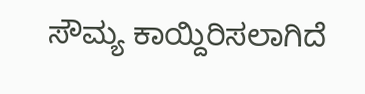ಸೌಮ್ಯ ಕಾಯ್ದಿರಿಸಲಾಗಿದೆ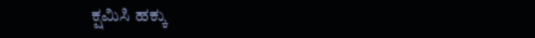ಕ್ಷಮಿಸಿ ಹಕ್ಕು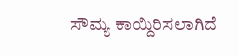ಸೌಮ್ಯ ಕಾಯ್ದಿರಿಸಲಾಗಿದೆ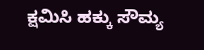ಕ್ಷಮಿಸಿ ಹಕ್ಕು ಸೌಮ್ಯ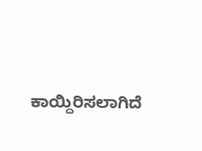ಕಾಯ್ದಿರಿಸಲಾಗಿದೆ